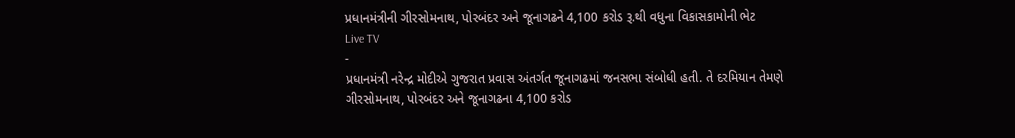પ્રધાનમંત્રીની ગીરસોમનાથ, પોરબંદર અને જૂનાગઢને 4,100 કરોડ રૂ.થી વધુના વિકાસકામોની ભેટ
Live TV
-
પ્રધાનમંત્રી નરેન્દ્ર મોદીએ ગુજરાત પ્રવાસ અંતર્ગત જૂનાગઢમાં જનસભા સંબોધી હતી. તે દરમિયાન તેમણે ગીરસોમનાથ, પોરબંદર અને જૂનાગઢના 4,100 કરોડ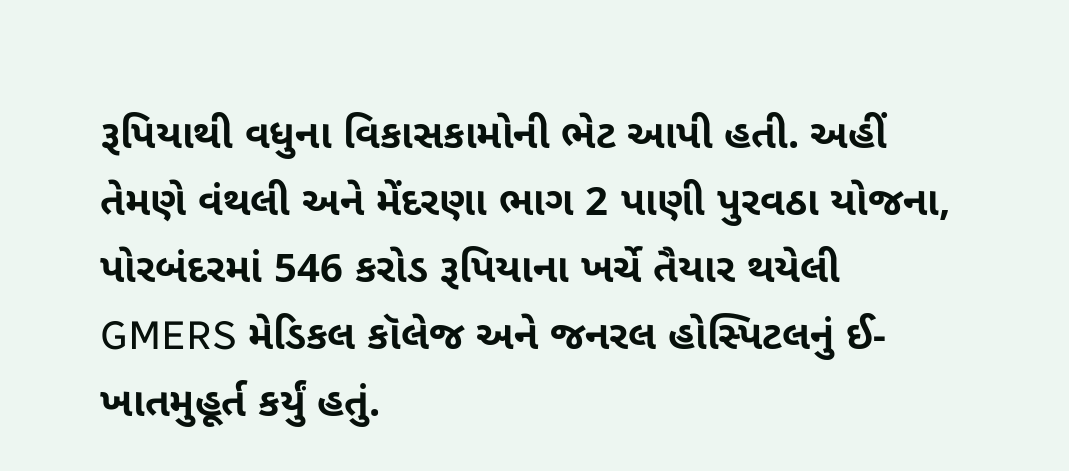રૂપિયાથી વધુના વિકાસકામોની ભેટ આપી હતી. અહીં તેમણે વંથલી અને મેંદરણા ભાગ 2 પાણી પુરવઠા યોજના, પોરબંદરમાં 546 કરોડ રૂપિયાના ખર્ચે તૈયાર થયેલી GMERS મેડિકલ કૉલેજ અને જનરલ હોસ્પિટલનું ઈ-ખાતમુહૂર્ત કર્યું હતું.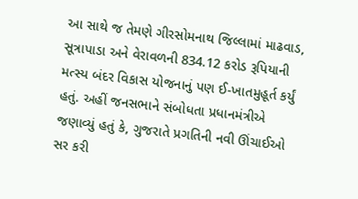આ સાથે જ તેમણે ગીરસોમનાથ જિલ્લામાં માઢવાડ, સૂત્રાપાડા અને વેરાવળની 834.12 કરોડ રૂપિયાની મત્સ્ય બંદર વિકાસ યોજનાનું પણ ઈ-ખાતમુહૂર્ત કર્યું હતું. અહીં જનસભાને સંબોધતા પ્રધાનમંત્રીએ જણાવ્યું હતું કે, ગુજરાતે પ્રગતિની નવી ઊંચાઈઓ સર કરી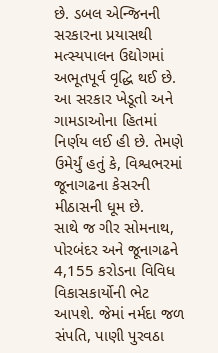છે. ડબલ એન્જિનની સરકારના પ્રયાસથી મત્સ્યપાલન ઉદ્યોગમાં અભૂતપૂર્વ વૃદ્ધિ થઈ છે. આ સરકાર ખેડૂતો અને ગામડાઓના હિતમાં નિર્ણય લઈ હી છે. તેમણે ઉમેર્યું હતું કે, વિશ્વભરમાં જૂનાગઢના કેસરની મીઠાસની ધૂમ છે.
સાથે જ ગીર સોમનાથ, પોરબંદર અને જૂનાગઢને 4,155 કરોડના વિવિધ વિકાસકાર્યોની ભેટ આપશે. જેમાં નર્મદા જળ સંપતિ, પાણી પુરવઠા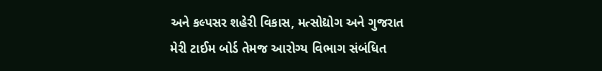અને કલ્પસર શહેરી વિકાસ, મત્સોદ્યોગ અને ગુજરાત મેરી ટાઈમ બોર્ડ તેમજ આરોગ્ય વિભાગ સંબંધિત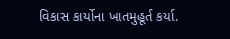વિકાસ કાર્યોના ખાતમુહૂર્ત કર્યા.